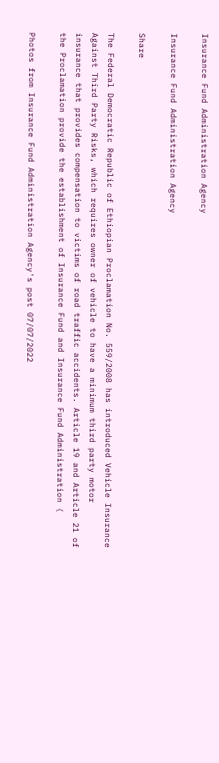Insurance Fund Administration Agency

Insurance Fund Administration Agency

Share

The Federal Democratic Republic of Ethiopian Proclamation No. 559/2008 has introduced Vehicle Insurance Against Third Party Risks, which requires owner of vehicle to have a minimum third party motor insurance that provides compensation to victims of road traffic accidents. Article 19 and Article 21 of the Proclamation provide the establishment of Insurance Fund and Insurance Fund Administration (

Photos from Insurance Fund Administration Agency's post 07/07/2022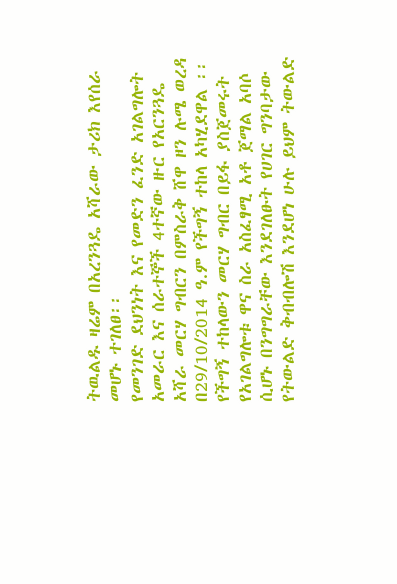ትዉልዱ ዛሬም በአረንጓዴ አሻራው ታሪክ እየሰራ መሆኑ ተገለፀ፡፡
የመንገድ ደህንነት እና የመድን ፈንድ አገልግሎት አመራር እና ሰራተኞች 4ተኛው ዙር የአርንጓዴ አሻራ መርሃ ግብርን በምስራቅ ሸዋ ዞን ሉሜ ወረዳ በ29/10/2014 ዓ.ም የችግኝ ተከላ አካሂደዋል ፡፡
የችግኝ ተከላውን መርሃ ግብር በይፋ ያስጀመሩት የአገልግሎቱ ዋና ስራ አስፈፃሚ አቶ ጀማል አባሶ ሲሆኑ በንግግራቸው እንደገለፁት የሀገር ግንባታው የትውልድ ቅብብሎሽ እንደሆነ ሁሉ ይህም ትውልድ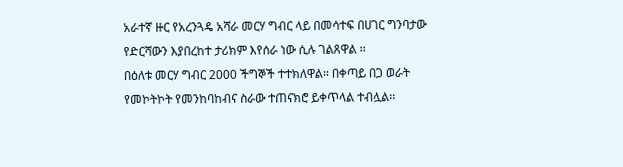አራተኛ ዙር የአረንጓዴ አሻራ መርሃ ግብር ላይ በመሳተፍ በሀገር ግንባታው የድርሻውን እያበረከተ ታሪክም እየሰራ ነው ሲሉ ገልጸዋል ፡፡
በዕለቱ መርሃ ግብር 2000 ችግኞች ተተክለዋል፡፡ በቀጣይ በጋ ወራት የመኮትኮት የመንከባከብና ስራው ተጠናክሮ ይቀጥላል ተብሏል፡፡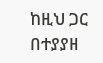ከዚህ ጋር በተያያዘ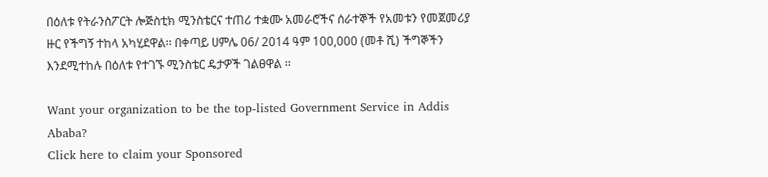በዕለቱ የትራንስፖርት ሎጅስቲክ ሚንስቴርና ተጠሪ ተቋሙ አመራሮችና ሰራተኞች የአመቱን የመጀመሪያ ዙር የችግኝ ተከላ አካሂደዋል፡፡ በቀጣይ ሀምሌ 06/ 2014 ዓም 100,000 (መቶ ሺ) ችግኞችን እንደሚተከሉ በዕለቱ የተገኙ ሚንስቴር ዴታዎች ገልፀዋል ፡፡

Want your organization to be the top-listed Government Service in Addis Ababa?
Click here to claim your Sponsored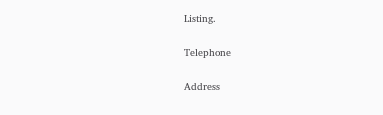Listing.

Telephone

Address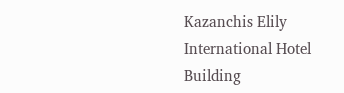Kazanchis Elily International Hotel Building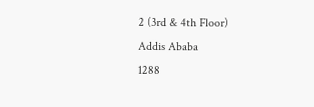2 (3rd & 4th Floor)
Addis Ababa
1288